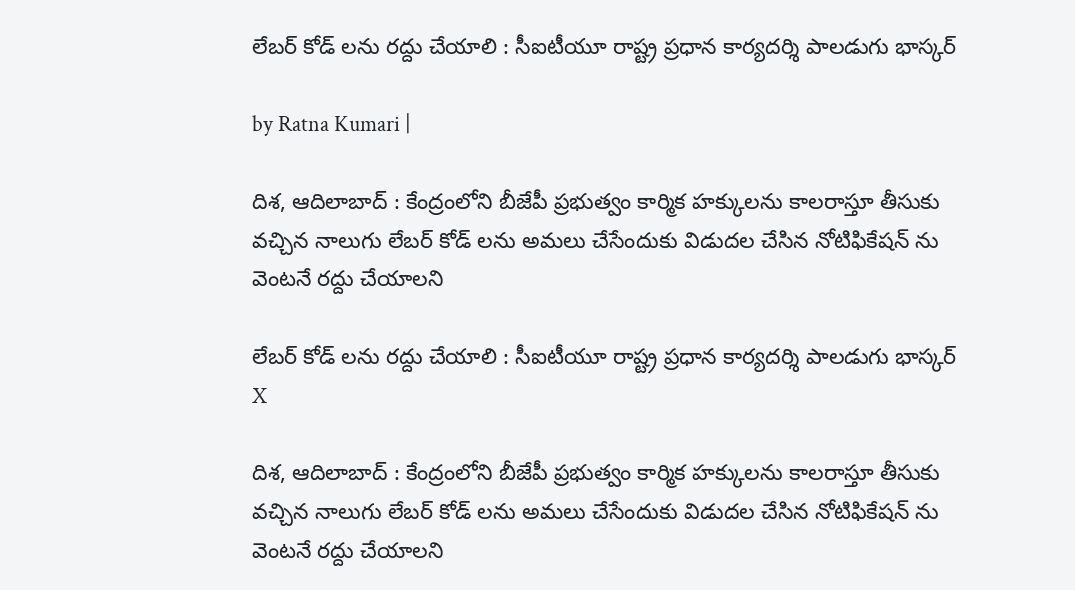లేబ‌ర్ కోడ్ ల‌ను ర‌ద్దు చేయాలి : సీఐటీయూ రాష్ట్ర ప్రధాన కార్యదర్శి పాలడుగు భాస్కర్

by Ratna Kumari |

దిశ, ఆదిలాబాద్ : కేంద్రంలోని బీజేపీ ప్రభుత్వం కార్మిక హక్కులను కాలరాస్తూ తీసుకు వచ్చిన నాలుగు లేబర్ కోడ్ లను అమలు చేసేందుకు విడుదల చేసిన నోటిఫికేషన్ ను వెంటనే రద్దు చేయాలని

లేబ‌ర్ కోడ్ ల‌ను ర‌ద్దు చేయాలి : సీఐటీయూ రాష్ట్ర ప్రధాన కార్యదర్శి పాలడుగు భాస్కర్
X

దిశ, ఆదిలాబాద్ : కేంద్రంలోని బీజేపీ ప్రభుత్వం కార్మిక హక్కులను కాలరాస్తూ తీసుకు వచ్చిన నాలుగు లేబర్ కోడ్ లను అమలు చేసేందుకు విడుదల చేసిన నోటిఫికేషన్ ను వెంటనే రద్దు చేయాలని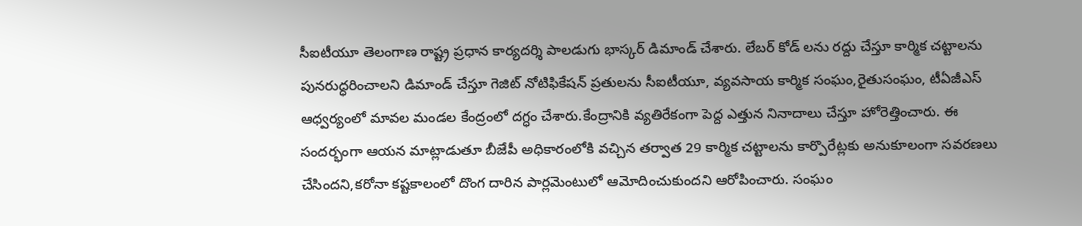సీఐటీయూ తెలంగాణ రాష్ట్ర ప్రధాన కార్యదర్శి పాలడుగు భాస్కర్ డిమాండ్ చేశారు. లేబర్ కోడ్ లను రద్దు చేస్తూ కార్మిక చట్టాలను పునరుద్ధరించాలని డిమాండ్ చేస్తూ గెజిట్ నోటిఫికేషన్ ప్రతులను సీఐటీయూ, వ్యవసాయ కార్మిక సంఘం,రైతుసంఘం, టీఏజీఎస్ ఆధ్వర్యంలో మావల మండల కేంద్రంలో దగ్ధం చేశారు.కేంద్రానికి వ్యతిరేకంగా పెద్ద ఎత్తున నినాదాలు చేస్తూ హోరెత్తించారు. ఈ సందర్భంగా ఆయన మాట్లాడుతూ బీజేపీ అధికారంలోకి వచ్చిన తర్వాత 29 కార్మిక చట్టాలను కార్పొరేట్లకు అనుకూలంగా సవరణలు చేసిందని,కరోనా కష్టకాలంలో దొంగ దారిన పార్లమెంటులో ఆమోదించుకుందని ఆరోపించారు. సంఘం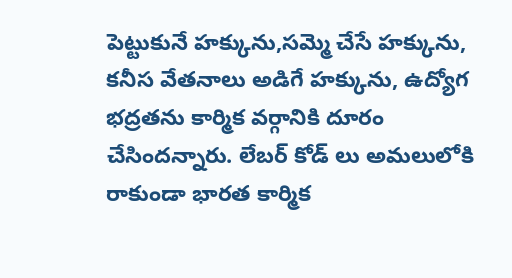పెట్టుకునే హక్కును,సమ్మె చేసే హక్కును, కనీస వేతనాలు అడిగే హక్కును, ఉద్యోగ భద్రతను కార్మిక వర్గానికి దూరం చేసిందన్నారు. లేబర్ కోడ్ లు అమలులోకి రాకుండా భారత కార్మిక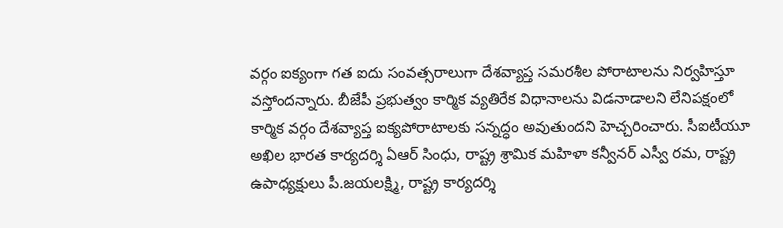వర్గం ఐక్యంగా గత ఐదు సంవత్సరాలుగా దేశవ్యాప్త సమరశీల పోరాటాలను నిర్వహిస్తూ వస్తోందన్నారు. బీజేపీ ప్రభుత్వం కార్మిక వ్యతిరేక విధానాలను విడనాడాలని లేనిపక్షంలో కార్మిక వర్గం దేశవ్యాప్త ఐక్యపోరాటాలకు సన్నద్ధం అవుతుందని హెచ్చరించారు. సీఐటీయూ అఖిల భారత కార్యదర్శి ఏఆర్ సింధు, రాష్ట్ర శ్రామిక మహిళా కన్వీనర్ ఎస్వీ రమ, రాష్ట్ర ఉపాధ్యక్షులు పీ.జయలక్ష్మి, రాష్ట్ర కార్యదర్శి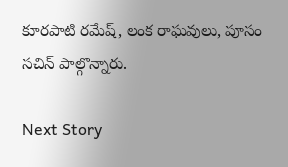కూరపాటి రమేష్, లంక రాఘవులు, పూసం సచిన్ పాల్గొన్నారు.

Next Story